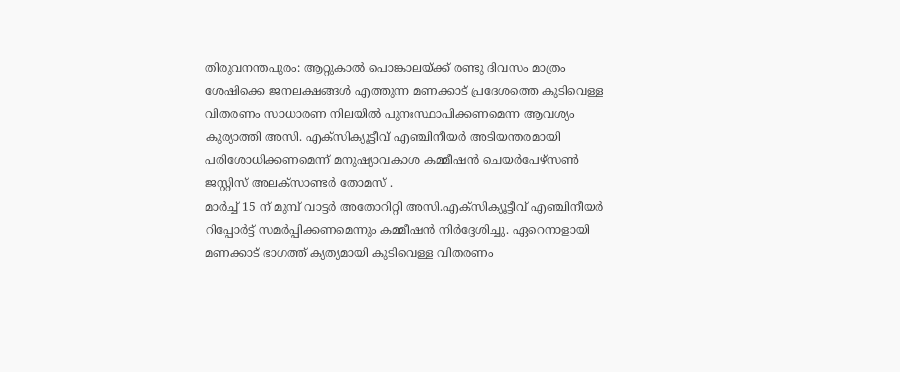തിരുവനന്തപുരം: ആറ്റുകാൽ പൊങ്കാലയ്ക്ക് രണ്ടു ദിവസം മാത്രം ശേഷിക്കെ ജനലക്ഷങ്ങൾ എത്തുന്ന മണക്കാട് പ്രദേശത്തെ കുടിവെള്ള വിതരണം സാധാരണ നിലയിൽ പുനഃസ്ഥാപിക്കണമെന്ന ആവശ്യം കുര്യാത്തി അസി. എക്സിക്യൂട്ടീവ് എഞ്ചിനീയർ അടിയന്തരമായി പരിശോധിക്കണമെന്ന് മനുഷ്യാവകാശ കമ്മീഷൻ ചെയർപേഴ്സൺ ജസ്റ്റിസ് അലക്സാണ്ടർ തോമസ് .
മാർച്ച് 15 ന് മുമ്പ് വാട്ടർ അതോറിറ്റി അസി.എക്സിക്യൂട്ടീവ് എഞ്ചിനീയർ റിപ്പോർട്ട് സമർപ്പിക്കണമെന്നും കമ്മീഷൻ നിർദ്ദേശിച്ചു. ഏറെനാളായി മണക്കാട് ഭാഗത്ത് ക്യത്യമായി കുടിവെള്ള വിതരണം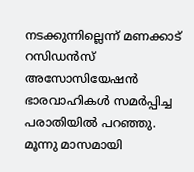നടക്കുന്നില്ലെന്ന് മണക്കാട് റസിഡൻസ് അസോസിയേഷൻ ഭാരവാഹികൾ സമർപ്പിച്ച പരാതിയിൽ പറഞ്ഞു. മൂന്നു മാസമായി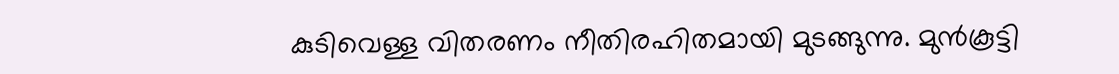കുടിവെള്ള വിതരണം നീതിരഹിതമായി മുടങ്ങുന്നു. മുൻകൂട്ടി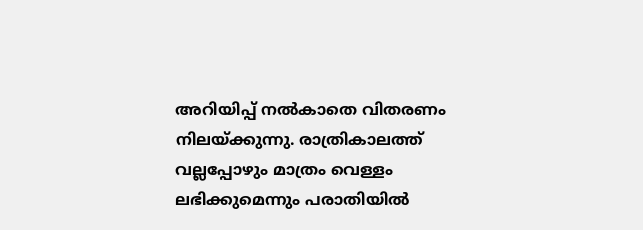അറിയിപ്പ് നൽകാതെ വിതരണം നിലയ്ക്കുന്നു. രാത്രികാലത്ത് വല്ലപ്പോഴും മാത്രം വെള്ളം ലഭിക്കുമെന്നും പരാതിയിൽ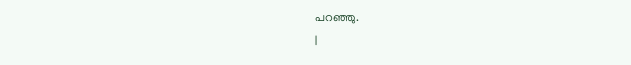പറഞ്ഞു.
|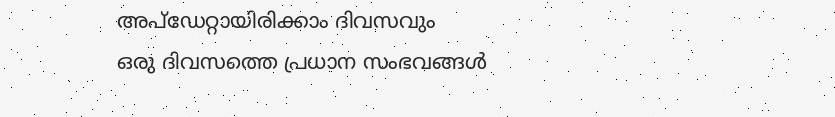അപ്ഡേറ്റായിരിക്കാം ദിവസവും
ഒരു ദിവസത്തെ പ്രധാന സംഭവങ്ങൾ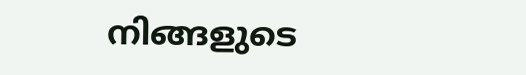നിങ്ങളുടെ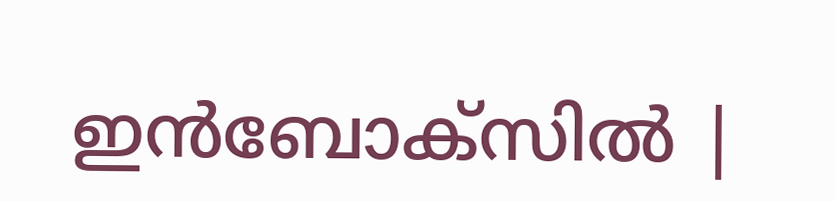ഇൻബോക്സിൽ |